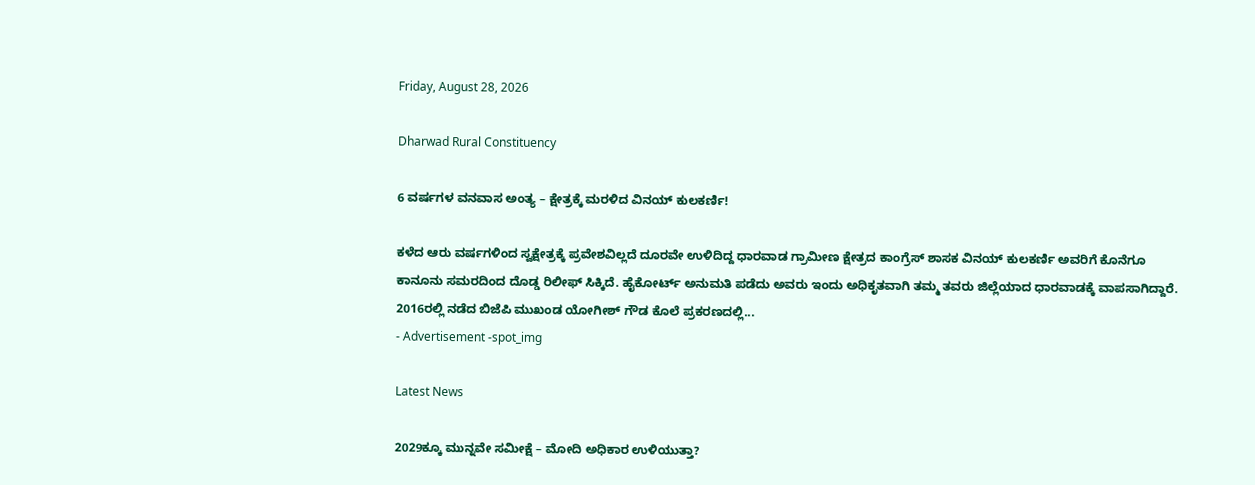Friday, August 28, 2026

Dharwad Rural Constituency

6 ವರ್ಷಗಳ ವನವಾಸ ಅಂತ್ಯ – ಕ್ಷೇತ್ರಕ್ಕೆ ಮರಳಿದ ವಿನಯ್ ಕುಲಕರ್ಣಿ!

ಕಳೆದ ಆರು ವರ್ಷಗಳಿಂದ ಸ್ವಕ್ಷೇತ್ರಕ್ಕೆ ಪ್ರವೇಶವಿಲ್ಲದೆ ದೂರವೇ ಉಳಿದಿದ್ದ ಧಾರವಾಡ ಗ್ರಾಮೀಣ ಕ್ಷೇತ್ರದ ಕಾಂಗ್ರೆಸ್ ಶಾಸಕ ವಿನಯ್ ಕುಲಕರ್ಣಿ ಅವರಿಗೆ ಕೊನೆಗೂ ಕಾನೂನು ಸಮರದಿಂದ ದೊಡ್ಡ ರಿಲೀಫ್ ಸಿಕ್ಕಿದೆ. ಹೈಕೋರ್ಟ್ ಅನುಮತಿ ಪಡೆದು ಅವರು ಇಂದು ಅಧಿಕೃತವಾಗಿ ತಮ್ಮ ತವರು ಜಿಲ್ಲೆಯಾದ ಧಾರವಾಡಕ್ಕೆ ವಾಪಸಾಗಿದ್ದಾರೆ. 2016ರಲ್ಲಿ ನಡೆದ ಬಿಜೆಪಿ ಮುಖಂಡ ಯೋಗೀಶ್ ಗೌಡ ಕೊಲೆ ಪ್ರಕರಣದಲ್ಲಿ...
- Advertisement -spot_img

Latest News

2029ಕ್ಕೂ ಮುನ್ನವೇ ಸಮೀಕ್ಷೆ – ಮೋದಿ ಅಧಿಕಾರ ಉಳಿಯುತ್ತಾ?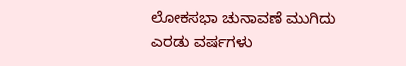ಲೋಕಸಭಾ ಚುನಾವಣೆ ಮುಗಿದು ಎರಡು ವರ್ಷಗಳು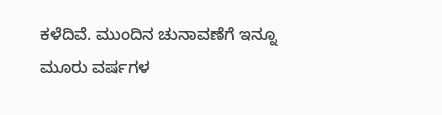ಕಳೆದಿವೆ. ಮುಂದಿನ ಚುನಾವಣೆಗೆ ಇನ್ನೂ ಮೂರು ವರ್ಷಗಳ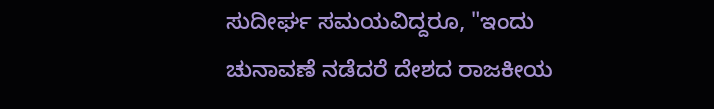ಸುದೀರ್ಘ ಸಮಯವಿದ್ದರೂ, "ಇಂದು ಚುನಾವಣೆ ನಡೆದರೆ ದೇಶದ ರಾಜಕೀಯ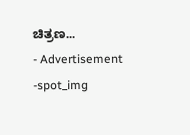ಚಿತ್ರಣ...
- Advertisement -spot_img